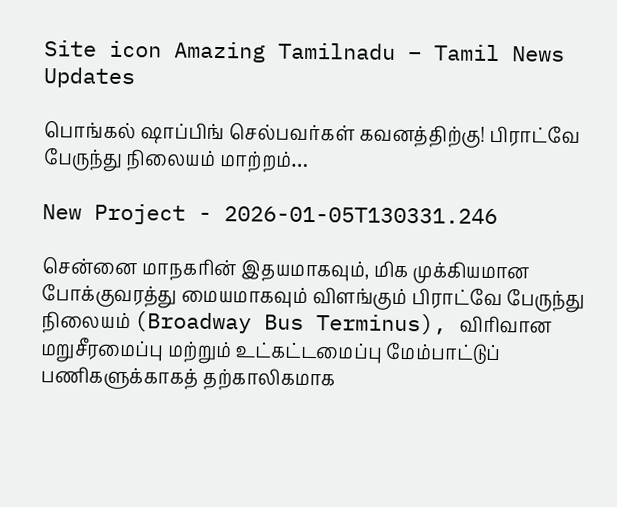Site icon Amazing Tamilnadu – Tamil News Updates

பொங்கல் ஷாப்பிங் செல்பவர்கள் கவனத்திற்கு! பிராட்வே பேருந்து நிலையம் மாற்றம்…

New Project - 2026-01-05T130331.246

சென்னை மாநகரின் இதயமாகவும், மிக முக்கியமான போக்குவரத்து மையமாகவும் விளங்கும் பிராட்வே பேருந்து நிலையம் (Broadway Bus Terminus), விரிவான மறுசீரமைப்பு மற்றும் உட்கட்டமைப்பு மேம்பாட்டுப் பணிகளுக்காகத் தற்காலிகமாக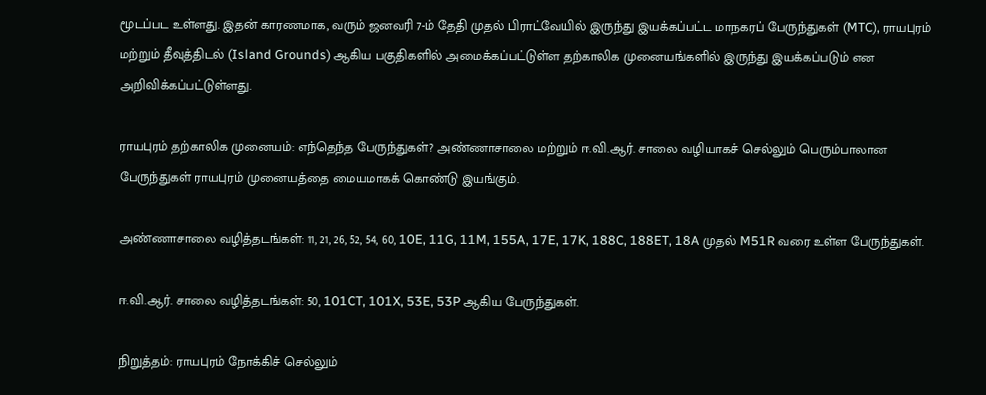மூடப்பட உள்ளது. இதன் காரணமாக, வரும் ஜனவரி 7-ம் தேதி முதல் பிராட்வேயில் இருந்து இயக்கப்பட்ட மாநகரப் பேருந்துகள் (MTC), ராயபுரம் மற்றும் தீவுத்திடல் (Island Grounds) ஆகிய பகுதிகளில் அமைக்கப்பட்டுள்ள தற்காலிக முனையங்களில் இருந்து இயக்கப்படும் என அறிவிக்கப்பட்டுள்ளது.

ராயபுரம் தற்காலிக முனையம்: எந்தெந்த பேருந்துகள்? அண்ணாசாலை மற்றும் ஈ.வி.ஆர். சாலை வழியாகச் செல்லும் பெரும்பாலான பேருந்துகள் ராயபுரம் முனையத்தை மையமாகக் கொண்டு இயங்கும்.

அண்ணாசாலை வழித்தடங்கள்: 11, 21, 26, 52, 54, 60, 10E, 11G, 11M, 155A, 17E, 17K, 188C, 188ET, 18A முதல் M51R வரை உள்ள பேருந்துகள்.

ஈ.வி.ஆர். சாலை வழித்தடங்கள்: 50, 101CT, 101X, 53E, 53P ஆகிய பேருந்துகள்.

நிறுத்தம்: ராயபுரம் நோக்கிச் செல்லும்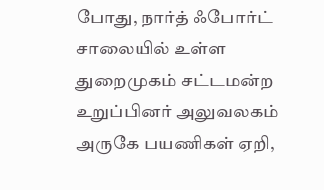போது, நார்த் ஃபோர்ட் சாலையில் உள்ள துறைமுகம் சட்டமன்ற உறுப்பினர் அலுவலகம் அருகே பயணிகள் ஏறி,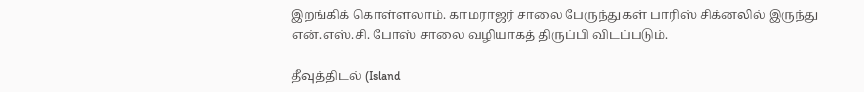இறங்கிக் கொள்ளலாம். காமராஜர் சாலை பேருந்துகள் பாரிஸ் சிக்னலில் இருந்து என்.எஸ்.சி. போஸ் சாலை வழியாகத் திருப்பி விடப்படும்.

தீவுத்திடல் (Island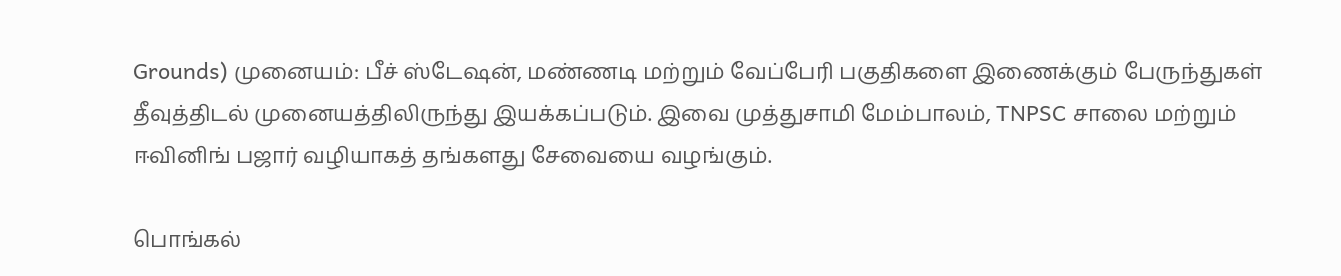Grounds) முனையம்: பீச் ஸ்டேஷன், மண்ணடி மற்றும் வேப்பேரி பகுதிகளை இணைக்கும் பேருந்துகள் தீவுத்திடல் முனையத்திலிருந்து இயக்கப்படும். இவை முத்துசாமி மேம்பாலம், TNPSC சாலை மற்றும் ஈவினிங் பஜார் வழியாகத் தங்களது சேவையை வழங்கும்.

பொங்கல்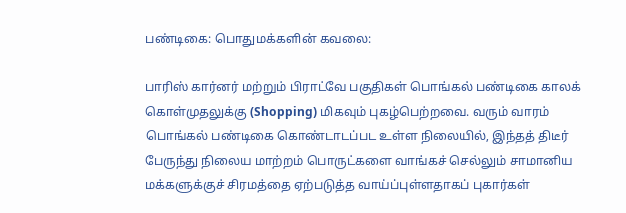பண்டிகை: பொதுமக்களின் கவலை:

பாரிஸ் கார்னர் மற்றும் பிராட்வே பகுதிகள் பொங்கல் பண்டிகை காலக் கொள்முதலுக்கு (Shopping) மிகவும் புகழ்பெற்றவை. வரும் வாரம் பொங்கல் பண்டிகை கொண்டாடப்பட உள்ள நிலையில், இந்தத் திடீர் பேருந்து நிலைய மாற்றம் பொருட்களை வாங்கச் செல்லும் சாமானிய மக்களுக்குச் சிரமத்தை ஏற்படுத்த வாய்ப்புள்ளதாகப் புகார்கள்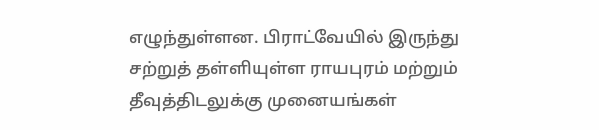எழுந்துள்ளன. பிராட்வேயில் இருந்து சற்றுத் தள்ளியுள்ள ராயபுரம் மற்றும் தீவுத்திடலுக்கு முனையங்கள்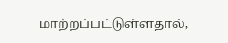மாற்றப்பட்டுள்ளதால்,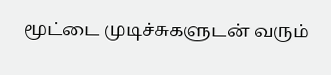மூட்டை முடிச்சுகளுடன் வரும்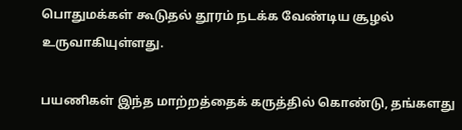பொதுமக்கள் கூடுதல் தூரம் நடக்க வேண்டிய சூழல் உருவாகியுள்ளது.

பயணிகள் இந்த மாற்றத்தைக் கருத்தில் கொண்டு, தங்களது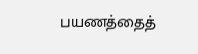பயணத்தைத்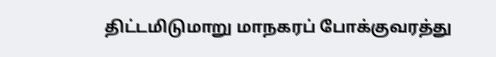திட்டமிடுமாறு மாநகரப் போக்குவரத்து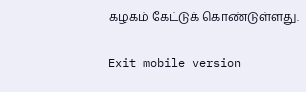கழகம் கேட்டுக் கொண்டுள்ளது.

Exit mobile version